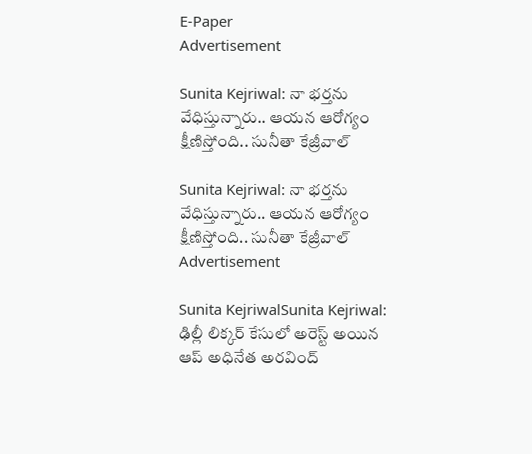E-Paper
Advertisement

Sunita Kejriwal: నా భర్తను వేధిస్తున్నారు.. ఆయన ఆరోగ్యం క్షీణిస్తోంది.. సునీతా కేజ్రీవాల్

Sunita Kejriwal: నా భర్తను వేధిస్తున్నారు.. ఆయన ఆరోగ్యం క్షీణిస్తోంది.. సునీతా కేజ్రీవాల్
Advertisement

Sunita KejriwalSunita Kejriwal: ఢిల్లీ లిక్కర్ కేసులో అరెస్ట్ అయిన ఆప్ అధినేత అరవింద్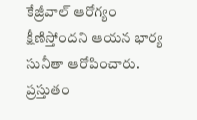కేజ్రీవాల్ ఆరోగ్యం క్షీణిస్తోందని ఆయన భార్య సునీతా ఆరోపించారు. ప్రస్తుతం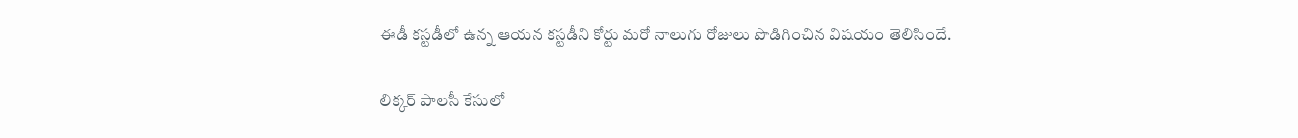ఈడీ కస్టడీలో ఉన్న ఆయన కస్టడీని కోర్టు మరో నాలుగు రోజులు పొడిగించిన విషయం తెలిసిందే.

లిక్కర్ పాలసీ కేసులో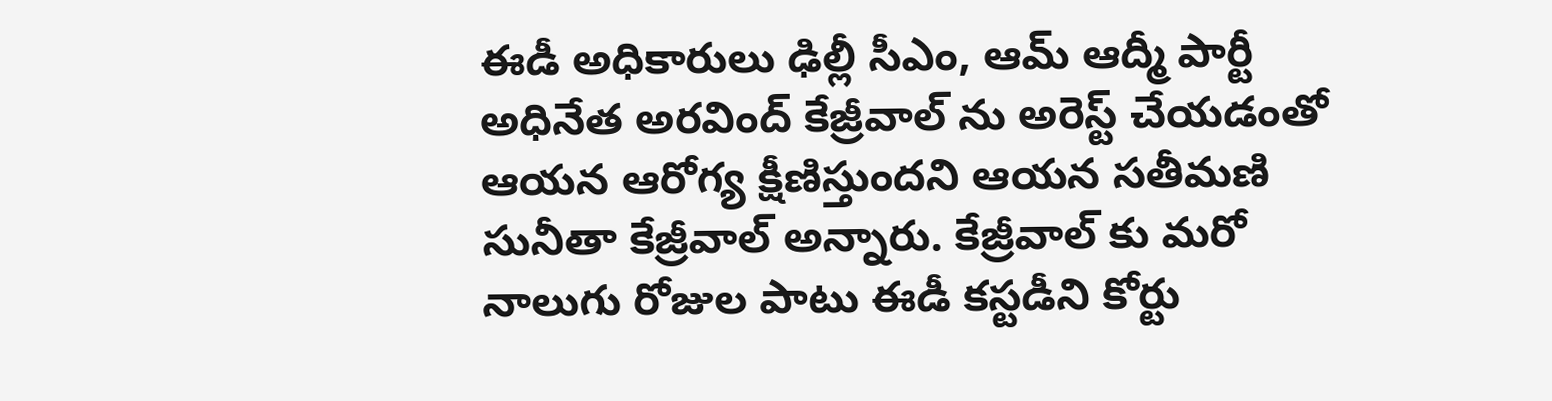ఈడీ అధికారులు ఢిల్లీ సీఎం, ఆమ్ ఆద్మీ పార్టీ అధినేత అరవింద్ కేజ్రీవాల్ ను అరెస్ట్ చేయడంతో ఆయన ఆరోగ్య క్షీణిస్తుందని ఆయన సతీమణి సునీతా కేజ్రీవాల్ అన్నారు. కేజ్రీవాల్ కు మరో నాలుగు రోజుల పాటు ఈడీ కస్టడీని కోర్టు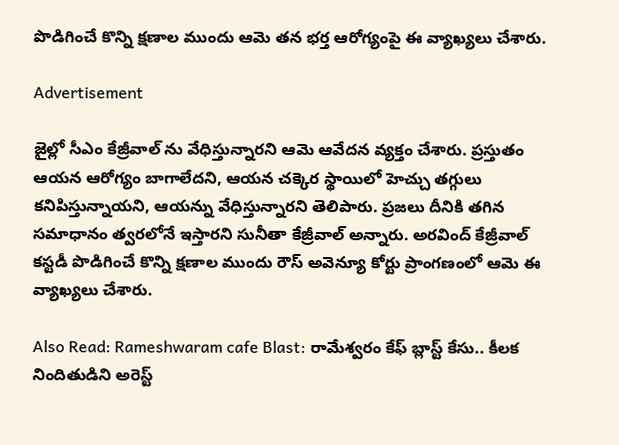పొడిగించే కొన్ని క్షణాల ముందు ఆమె తన భర్త ఆరోగ్యంపై ఈ వ్యాఖ్యలు చేశారు.

Advertisement

జైల్లో సీఎం కేజ్రీవాల్ ను వేధిస్తున్నారని ఆమె ఆవేదన వ్యక్తం చేశారు. ప్రస్తుతం ఆయన ఆరోగ్యం బాగాలేదని, ఆయన చక్కెర స్థాయిలో హెచ్చు తగ్గులు కనిపిస్తున్నాయని, ఆయన్ను వేధిస్తున్నారని తెలిపారు. ప్రజలు దీనికి తగిన సమాధానం త్వరలోనే ఇస్తారని సునీతా కేజ్రీవాల్ అన్నారు. అరవింద్ కేజ్రీవాల్ కస్టడీ పొడిగించే కొన్ని క్షణాల ముందు రౌస్ అవెన్యూ కోర్టు ప్రాంగణంలో ఆమె ఈ వ్యాఖ్యలు చేశారు.

Also Read: Rameshwaram cafe Blast: రామేశ్వరం కేఫ్‌ బ్లాస్ట్ కేసు.. కీలక నిందితుడిని అరెస్ట్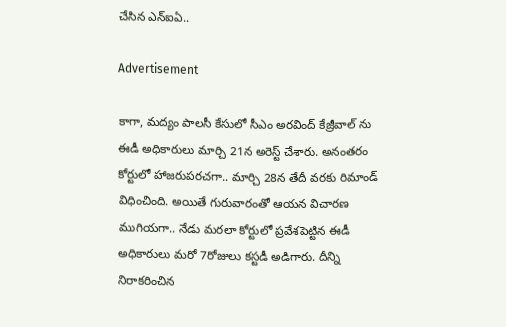చేసిన ఎన్ఐఏ..

Advertisement

కాగా, మద్యం పాలసీ కేసులో సీఎం అరవింద్ కేజ్రీవాల్ ను ఈడీ అధికారులు మార్చి 21న అరెస్ట్ చేశారు. అనంతరం కోర్టులో హాజరుపరచగా.. మార్చి 28న తేదీ వరకు రిమాండ్ విధించింది. అయితే గురువారంతో ఆయన విచారణ ముగియగా.. నేడు మరలా కోర్టులో ప్రవేశపెట్టిన ఈడీ అధికారులు మరో 7రోజులు కస్టడీ అడిగారు. దీన్ని నిరాకరించిన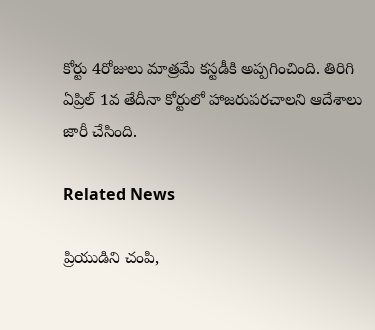కోర్టు 4రోజులు మాత్రమే కస్టడీకి అప్పగించింది. తిరిగి ఏప్రిల్ 1వ తేదీనా కోర్టులో హాజరుపరచాలని ఆదేశాలు జారీ చేసింది.

Related News

ప్రియుడిని చంపి,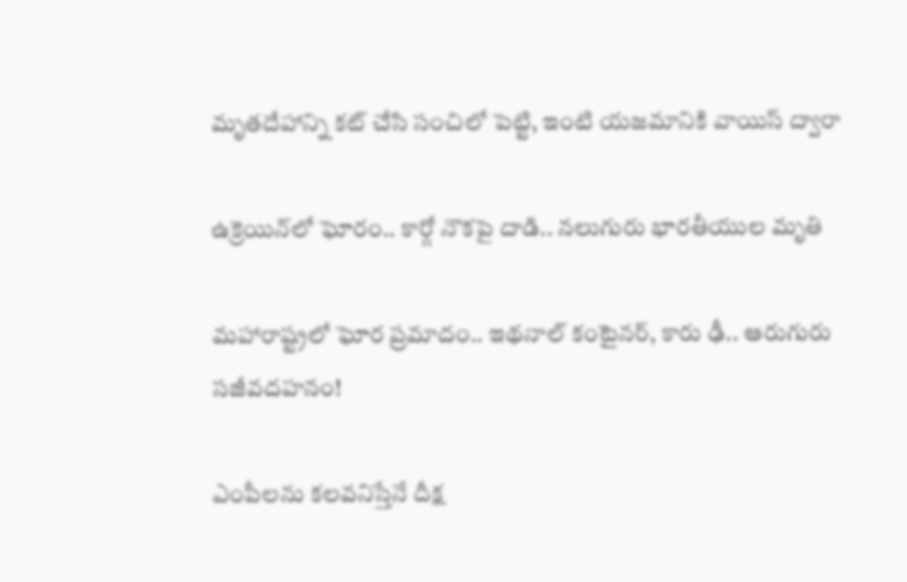మృతదేహాన్ని కట్ చేసి సంచిలో పెట్టి, ఇంటి యజమానికి వాయిస్ ద్వారా

ఉక్రెయిన్‌లో ఘోరం.. కార్గో నౌకపై దాడి.. నలుగురు భారతీయుల మృతి

మహారాష్ట్రలో ఘోర ప్రమాదం.. ఇథనాల్ కంటైనర్, కారు ఢీ.. ఆరుగురు సజీవదహనం!

ఎంపీలను కలవనిస్తేనే దీక్ష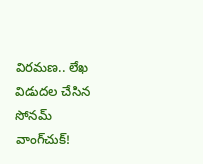విరమణ.. లేఖ విడుదల చేసిన సోనమ్ వాంగ్‌చుక్!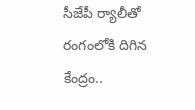సీజేపీ ర్యాలీతో రంగంలోకి దిగిన కేంద్రం..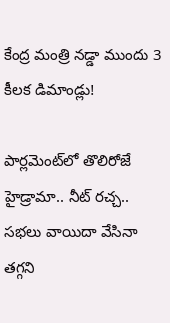కేంద్ర మంత్రి నడ్డా ముందు 3 కీలక డిమాండ్లు!

పార్లమెంట్‌లో తొలిరోజే హైడ్రామా.. నీట్ రచ్చ.. సభలు వాయిదా వేసినా తగ్గని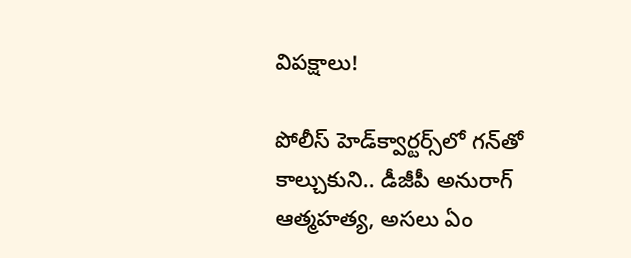విపక్షాలు!

పోలీస్ హెడ్‌క్వార్టర్స్‌లో గన్‌తో కాల్చుకుని.. డీజీపీ అనురాగ్‌ ఆత్మహత్య, అసలు ఏం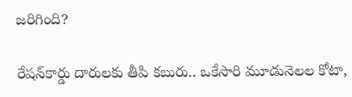జరిగింది?

రేషన్‌కార్డు దారులకు తీపి కబురు.. ఒకేసారి మూడునెలల కోటా,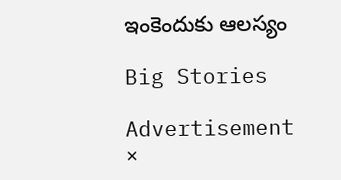ఇంకెందుకు ఆలస్యం

Big Stories

Advertisement
×